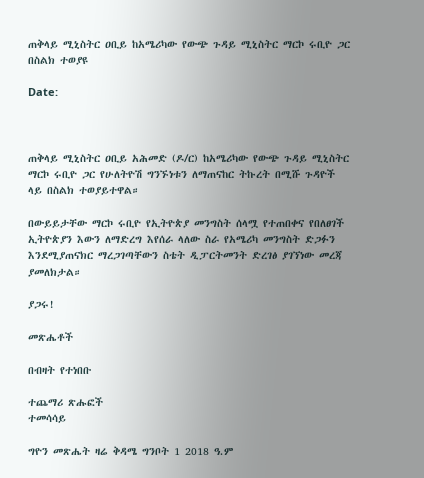ጠቅላይ ሚኒስትር ዐቢይ ከአሜሪካው የውጭ ጉዳይ ሚኒስትር ማርኮ ሩቢዮ ጋር በስልክ ተወያዩ

Date:



ጠቅላይ ሚኒስትር ዐቢይ አሕመድ (ዶ/ር) ከአሜሪካው የውጭ ጉዳይ ሚኒስትር ማርኮ ሩቢዮ ጋር የሁለትዮሽ ግንኙነቱን ለማጠናከር ትኩረት በሚሹ ጉዳዮች ላይ በስልክ ተወያይተዋል።

በውይይታቸው ማርኮ ሩቢዮ የኢትዮጵያ መንግስት ሰላሟ የተጠበቀና የበለፀገች ኢትዮጵያን እውን ለማድረግ እየሰራ ላለው ስራ የአሜሪካ መንግስት ድጋፉን እንደሚያጠናክር ማረጋገጣቸውን ስቴት ዲፓርትመንት ድረገፅ ያገኘነው መረጃ ያመለክታል።

ያጋሩ!

መጽሔቶች

በብዛት የተነበቡ

ተጨማሪ ጽሑፎች
ተመሳሳይ

ግዮን መጽሔት ዛሬ ቅዳሜ ግንቦት 1 2018 ዓ.ም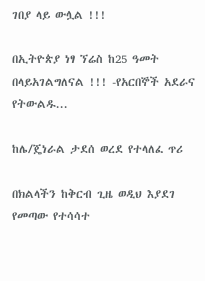ገበያ ላይ ውሏል !!!

በኢትዮጵያ ነፃ ኘሬስ ከ25 ዓመት በላይአገልግለናል !!! -የአርበኞች አደራና የትውልዱ...

ከሌ/ጄነራል ታደሰ ወረደ የተላለፈ ጥሪ

በክልላችን ከቅርብ ጊዜ ወዲህ እያደገ የመጣው የተሳሳተ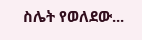ስሌት የወለደው...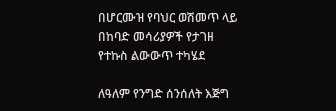በሆርሙዝ የባህር ወሽመጥ ላይ በከባድ መሳሪያዎች የታገዘ  የተኩስ ልውውጥ ተካሄደ

ለዓለም የንግድ ሰንሰለት እጅግ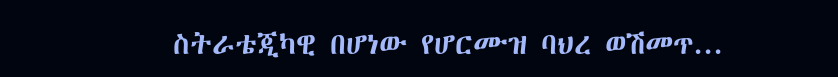ስትራቴጂካዊ በሆነው የሆርሙዝ ባህረ ወሽመጥ...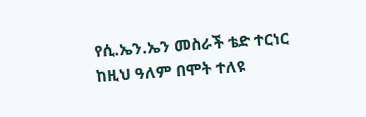የሲ.ኤን.ኤን መስራች ቴድ ተርነር ከዚህ ዓለም በሞት ተለዩ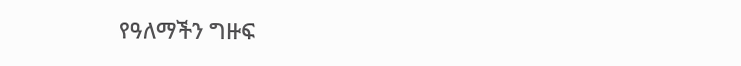የዓለማችን ግዙፍ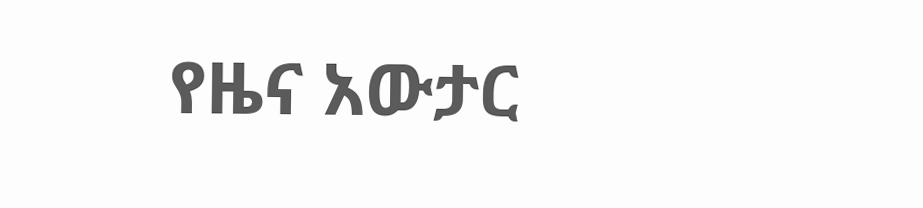የዜና አውታር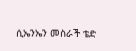ሲኤንኤን መስራች ቴድ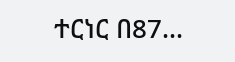ተርነር በ87...